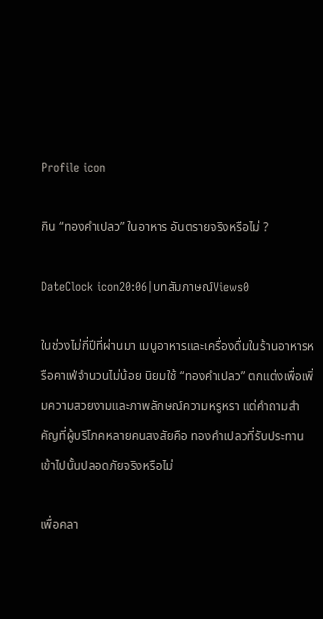Profile icon

กิน “ทองคำเปลว” ในอาหาร อันตรายจริงหรือไม่ ?

DateClock icon20:06|บทสัมภาษณ์Views0

ในช่วงไม่กี่ปีที่ผ่านมา เมนูอาหารและเครื่องดื่มในร้านอาหารหรือคาเฟ่จำนวนไม่น้อย นิยมใช้ “ทองคำเปลว” ตกแต่งเพื่อเพิ่มความสวยงามและภาพลักษณ์ความหรูหรา แต่คำถามสำคัญที่ผู้บริโภคหลายคนสงสัยคือ ทองคำเปลวที่รับประทานเข้าไปนั้นปลอดภัยจริงหรือไม่

เพื่อคลา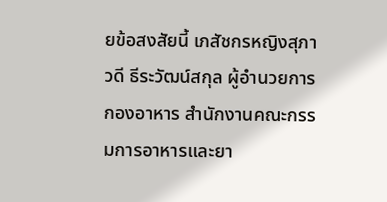ยข้อสงสัยนี้ เภสัชกรหญิงสุภาวดี ธีระวัฒน์สกุล ผู้อำนวยการกองอาหาร สำนักงานคณะกรรมการอาหารและยา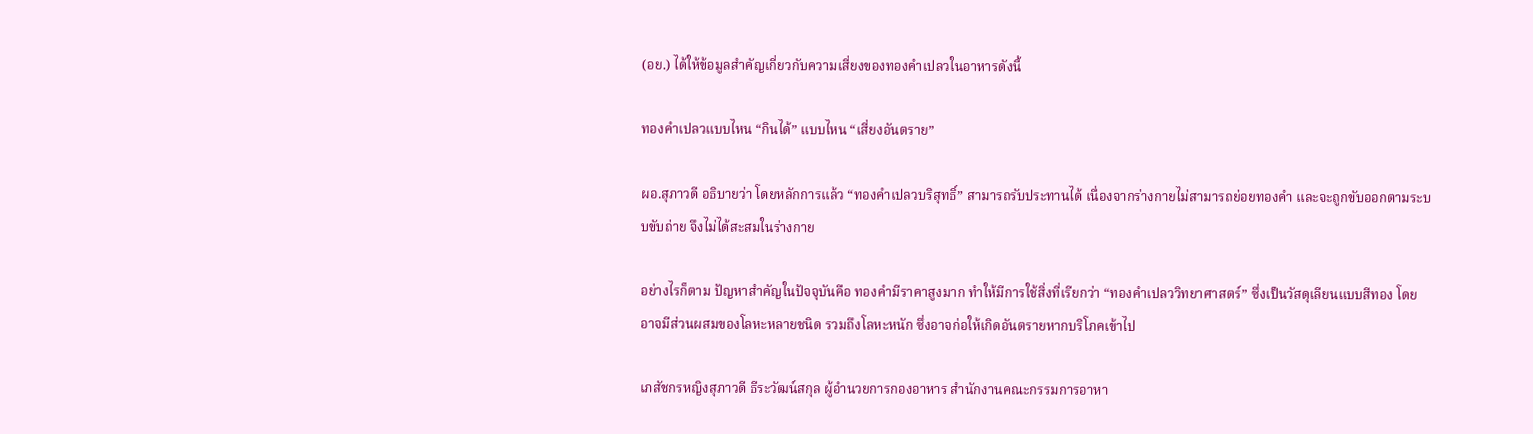(อย.) ได้ให้ข้อมูลสำคัญเกี่ยวกับความเสี่ยงของทองคำเปลวในอาหารดังนี้

ทองคำเปลวแบบไหน “กินได้” แบบไหน “เสี่ยงอันตราย”

ผอ.สุภาวดี อธิบายว่า โดยหลักการแล้ว “ทองคำเปลวบริสุทธิ์” สามารถรับประทานได้ เนื่องจากร่างกายไม่สามารถย่อยทองคำ และจะถูกขับออกตามระบบขับถ่าย จึงไม่ได้สะสมในร่างกาย

อย่างไรก็ตาม ปัญหาสำคัญในปัจจุบันคือ ทองคำมีราคาสูงมาก ทำให้มีการใช้สิ่งที่เรียกว่า “ทองคำเปลววิทยาศาสตร์” ซึ่งเป็นวัสดุเลียนแบบสีทอง โดยอาจมีส่วนผสมของโลหะหลายชนิด รวมถึงโลหะหนัก ซึ่งอาจก่อให้เกิดอันตรายหากบริโภคเข้าไป

เภสัชกรหญิงสุภาวดี ธีระวัฒน์สกุล ผู้อำนวยการกองอาหาร สำนักงานคณะกรรมการอาหา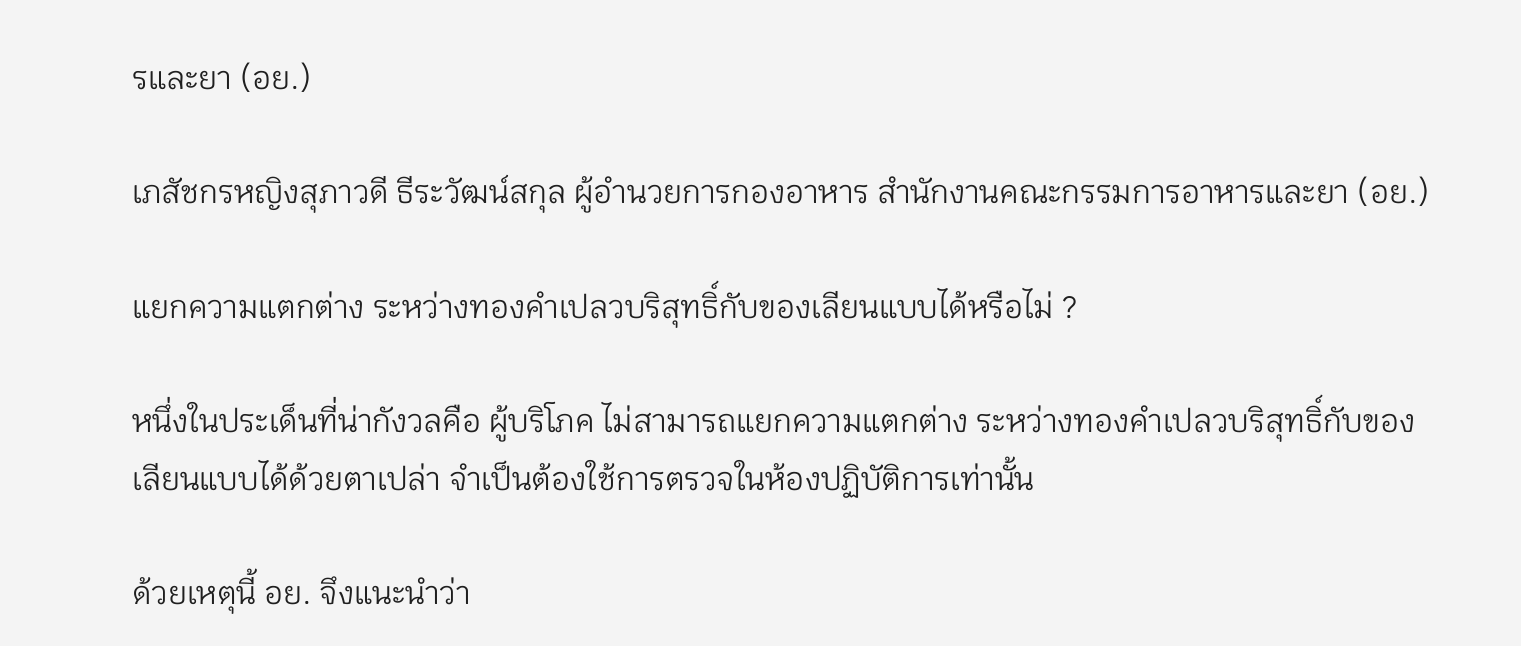รและยา (อย.)

เภสัชกรหญิงสุภาวดี ธีระวัฒน์สกุล ผู้อำนวยการกองอาหาร สำนักงานคณะกรรมการอาหารและยา (อย.)

แยกความแตกต่าง ระหว่างทองคำเปลวบริสุทธิ์กับของเลียนแบบได้หรือไม่ ?

หนึ่งในประเด็นที่น่ากังวลคือ ผู้บริโภค ไม่สามารถแยกความแตกต่าง ระหว่างทองคำเปลวบริสุทธิ์กับของเลียนแบบได้ด้วยตาเปล่า จำเป็นต้องใช้การตรวจในห้องปฏิบัติการเท่านั้น

ด้วยเหตุนี้ อย. จึงแนะนำว่า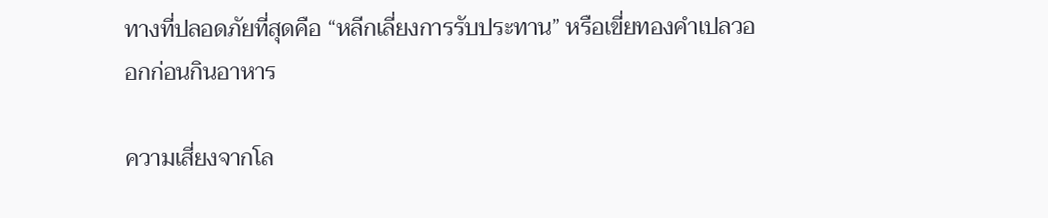ทางที่ปลอดภัยที่สุดคือ “หลีกเลี่ยงการรับประทาน” หรือเขี่ยทองคำเปลวออกก่อนกินอาหาร

ความเสี่ยงจากโล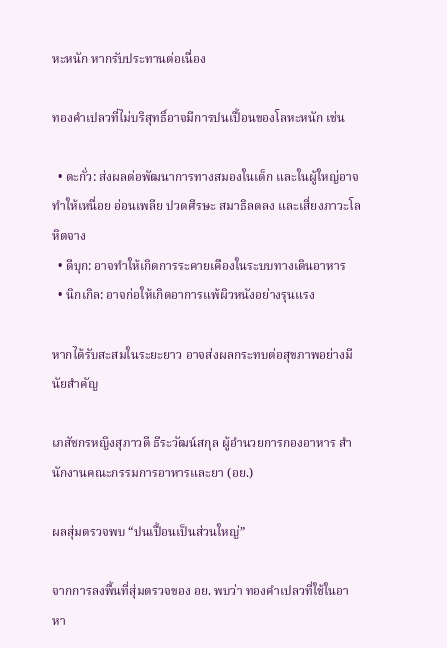หะหนัก หากรับประทานต่อเนื่อง

ทองคำเปลวที่ไม่บริสุทธิ์อาจมีการปนเปื้อนของโลหะหนัก เช่น

  • ตะกั่ว: ส่งผลต่อพัฒนาการทางสมองในเด็ก และในผู้ใหญ่อาจทำให้เหนื่อย อ่อนเพลีย ปวดศีรษะ สมาธิลดลง และเสี่ยงภาวะโลหิตจาง
  • ดีบุก: อาจทำให้เกิดการระคายเคืองในระบบทางเดินอาหาร
  • นิกเกิล: อาจก่อให้เกิดอาการแพ้ผิวหนังอย่างรุนแรง

หากได้รับสะสมในระยะยาว อาจส่งผลกระทบต่อสุขภาพอย่างมีนัยสำคัญ

เภสัชกรหญิงสุภาวดี ธีระวัฒน์สกุล ผู้อำนวยการกองอาหาร สำนักงานคณะกรรมการอาหารและยา (อย.)

ผลสุ่มตรวจพบ “ปนเปื้อนเป็นส่วนใหญ่”

จากการลงพื้นที่สุ่มตรวจของ อย. พบว่า ทองคำเปลวที่ใช้ในอาหา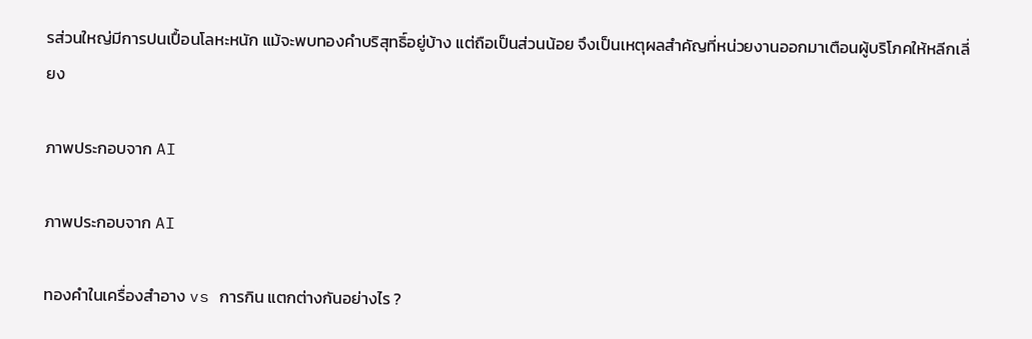รส่วนใหญ่มีการปนเปื้อนโลหะหนัก แม้จะพบทองคำบริสุทธิ์อยู่บ้าง แต่ถือเป็นส่วนน้อย จึงเป็นเหตุผลสำคัญที่หน่วยงานออกมาเตือนผู้บริโภคให้หลีกเลี่ยง

ภาพประกอบจาก AI

ภาพประกอบจาก AI

ทองคำในเครื่องสำอาง vs การกิน แตกต่างกันอย่างไร ?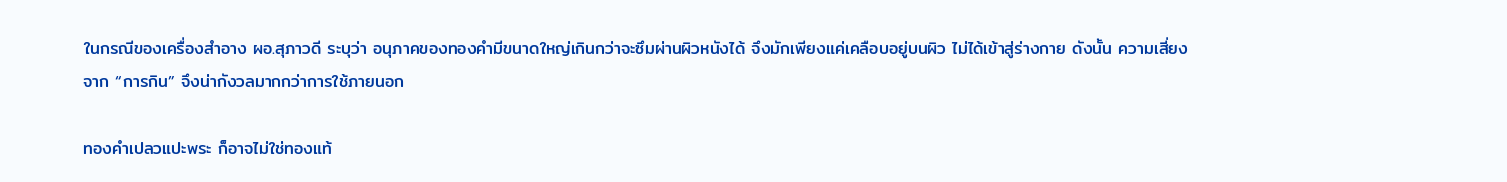ในกรณีของเครื่องสำอาง ผอ.สุภาวดี ระบุว่า อนุภาคของทองคำมีขนาดใหญ่เกินกว่าจะซึมผ่านผิวหนังได้ จึงมักเพียงแค่เคลือบอยู่บนผิว ไม่ได้เข้าสู่ร่างกาย ดังนั้น ความเสี่ยงจาก “การกิน” จึงน่ากังวลมากกว่าการใช้ภายนอก

ทองคำเปลวแปะพระ ก็อาจไม่ใช่ทองแท้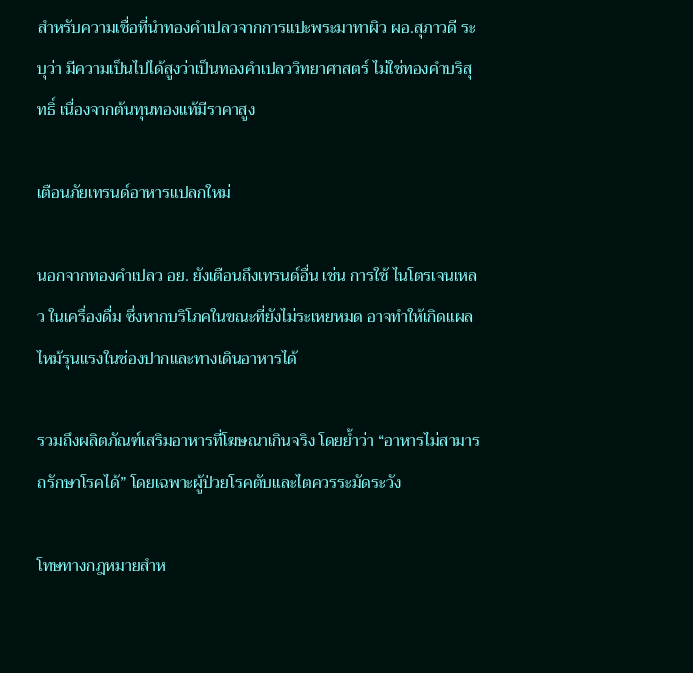สำหรับความเชื่อที่นำทองคำเปลวจากการแปะพระมาทาผิว ผอ.สุภาวดี ระบุว่า มีความเป็นไปได้สูงว่าเป็นทองคำเปลววิทยาศาสตร์ ไม่ใช่ทองคำบริสุทธิ์ เนื่องจากต้นทุนทองแท้มีราคาสูง

เตือนภัยเทรนด์อาหารแปลกใหม่

นอกจากทองคำเปลว อย. ยังเตือนถึงเทรนด์อื่น เช่น การใช้ ไนโตรเจนเหลว ในเครื่องดื่ม ซึ่งหากบริโภคในขณะที่ยังไม่ระเหยหมด อาจทำให้เกิดแผลไหม้รุนแรงในช่องปากและทางเดินอาหารได้

รวมถึงผลิตภัณฑ์เสริมอาหารที่โฆษณาเกินจริง โดยย้ำว่า “อาหารไม่สามารถรักษาโรคได้” โดยเฉพาะผู้ป่วยโรคตับและไตควรระมัดระวัง

โทษทางกฎหมายสำห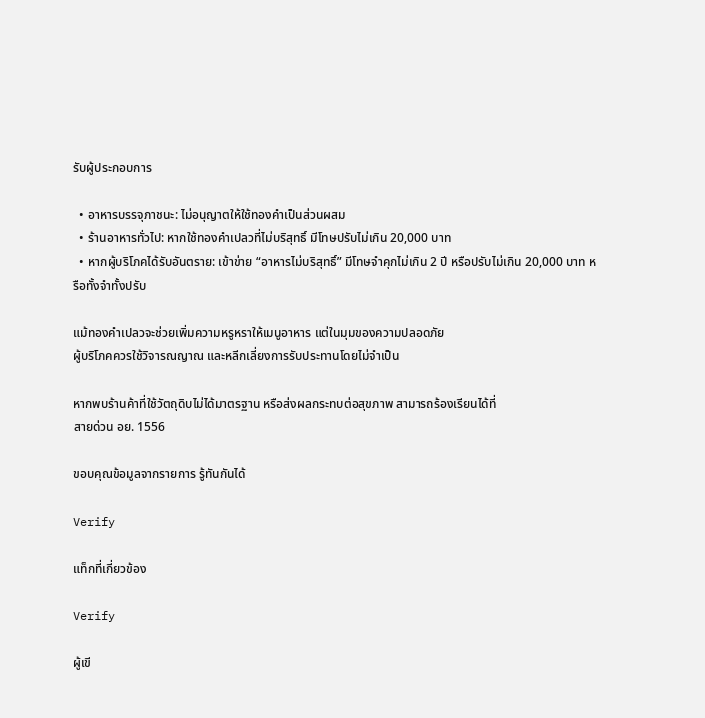รับผู้ประกอบการ

  • อาหารบรรจุภาชนะ: ไม่อนุญาตให้ใช้ทองคำเป็นส่วนผสม
  • ร้านอาหารทั่วไป: หากใช้ทองคำเปลวที่ไม่บริสุทธิ์ มีโทษปรับไม่เกิน 20,000 บาท
  • หากผู้บริโภคได้รับอันตราย: เข้าข่าย “อาหารไม่บริสุทธิ์” มีโทษจำคุกไม่เกิน 2 ปี หรือปรับไม่เกิน 20,000 บาท หรือทั้งจำทั้งปรับ

แม้ทองคำเปลวจะช่วยเพิ่มความหรูหราให้เมนูอาหาร แต่ในมุมของความปลอดภัย
ผู้บริโภคควรใช้วิจารณญาณ และหลีกเลี่ยงการรับประทานโดยไม่จำเป็น

หากพบร้านค้าที่ใช้วัตถุดิบไม่ได้มาตรฐาน หรือส่งผลกระทบต่อสุขภาพ สามารถร้องเรียนได้ที่
สายด่วน อย. 1556

ขอบคุณข้อมูลจากรายการ รู้ทันกันได้

Verify

แท็กที่เกี่ยวข้อง

Verify

ผู้เขี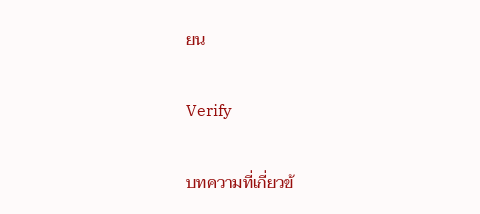ยน

Verify

บทความที่เกี่ยวข้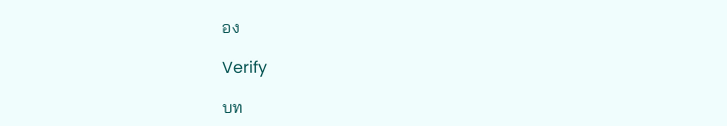อง

Verify

บท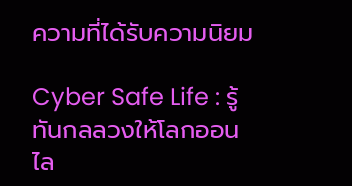ความที่ได้รับความนิยม

Cyber Safe Life : รู้ทันกลลวงให้โลกออนไล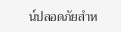น์ปลอดภัยสำห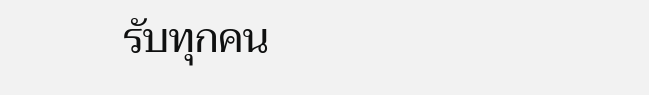รับทุกคน